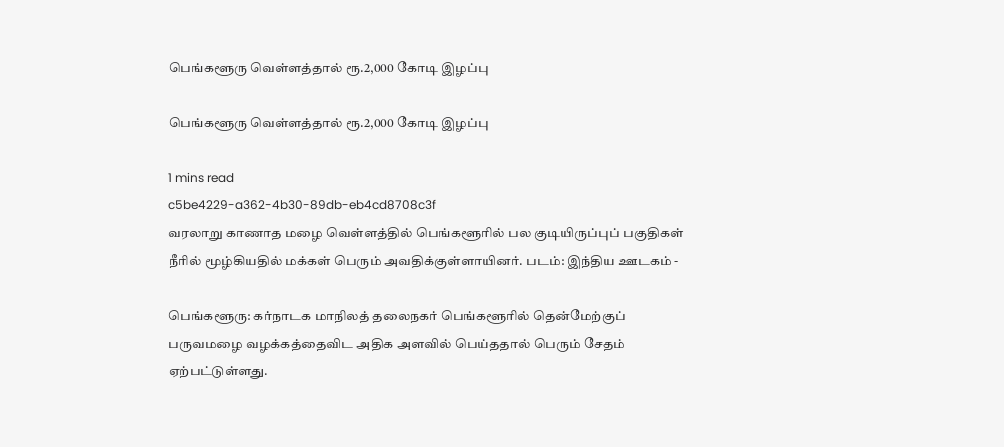பெங்களூரு வெள்ளத்தால் ரூ.2,000 கோடி இழப்பு

பெங்களூரு வெள்ளத்தால் ரூ.2,000 கோடி இழப்பு

1 mins read
c5be4229-a362-4b30-89db-eb4cd8708c3f
வரலாறு காணாத மழை வெள்ளத்தில் பெங்களூரில் பல குடியிருப்புப் பகுதிகள் நீரில் மூழ்கியதில் மக்கள் பெரும் அவதிக்குள்ளாயினர். படம்: இந்திய ஊடகம் -

பெங்களூரு: கர்நாடக மாநிலத் தலைநகர் பெங்களூரில் தென்மேற்குப் பருவமழை வழக்கத்தைவிட அதிக அளவில் பெய்ததால் பெரும் சேதம் ஏற்பட்டுள்ளது.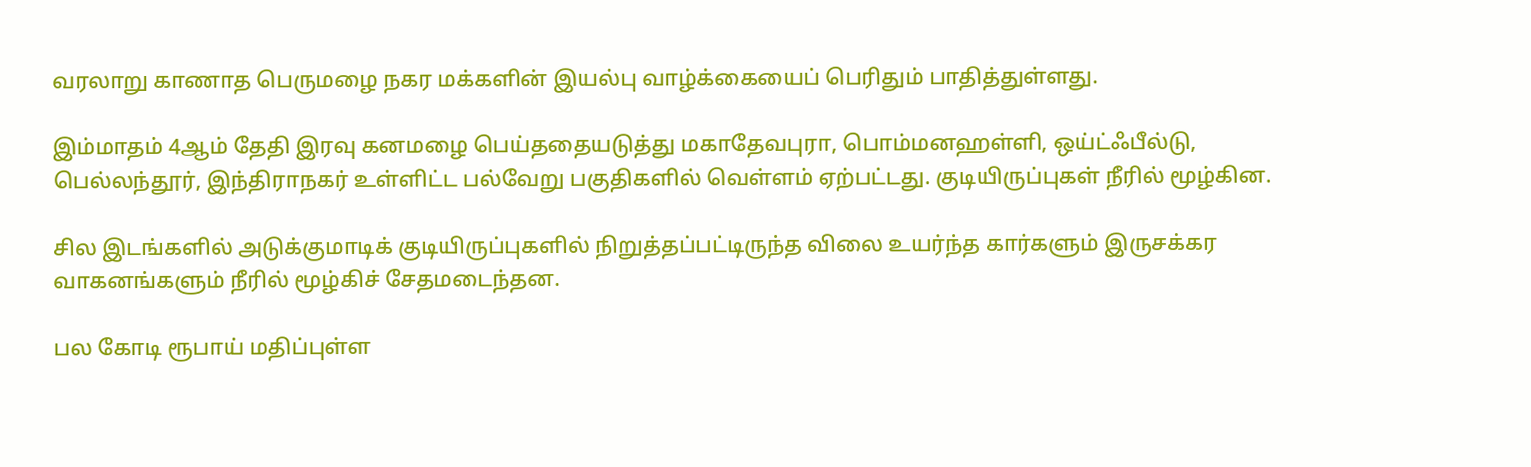வரலாறு காணாத பெருமழை நகர மக்களின் இயல்பு வாழ்க்கையைப் பெரிதும் பாதித்துள்ளது.

இம்மாதம் 4ஆம் தேதி இரவு கனமழை பெய்ததையடுத்து மகாதேவபுரா, பொம்மனஹள்ளி, ஒய்ட்ஃபீல்டு, பெல்லந்தூர், இந்திராநகர் உள்ளிட்ட பல்வேறு பகுதிகளில் வெள்ளம் ஏற்பட்டது. குடியிருப்புகள் நீரில் மூழ்கின.

சில இடங்களில் அடுக்குமாடிக் குடியிருப்புகளில் நிறுத்தப்பட்டிருந்த விலை உயர்ந்த கார்களும் இருசக்கர வாகனங்களும் நீரில் மூழ்கிச் சேதமடைந்தன.

பல கோடி ரூபாய் மதிப்புள்ள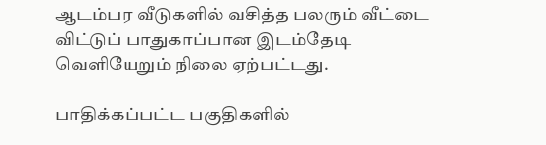ஆடம்பர வீடுகளில் வசித்த பலரும் வீட்டை விட்டுப் பாதுகாப்பான இடம்தேடி வெளியேறும் நிலை ஏற்பட்டது.

பாதிக்கப்பட்ட பகுதிகளில்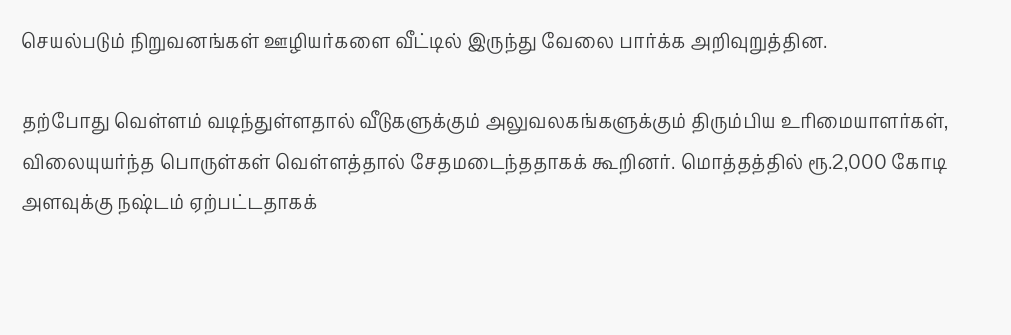செயல்படும் நிறுவனங்கள் ஊழியர்களை வீட்டில் இருந்து வேலை பார்க்க அறிவுறுத்தின.

தற்போது வெள்ளம் வடிந்துள்ளதால் வீடுகளுக்கும் அலுவலகங்களுக்கும் திரும்பிய உரிமையாளர்கள், விலையுயர்ந்த பொருள்கள் வெள்ளத்தால் சேதமடைந்ததாகக் கூறினர். மொத்தத்தில் ரூ.2,000 கோடி அளவுக்கு நஷ்டம் ஏற்பட்டதாகக்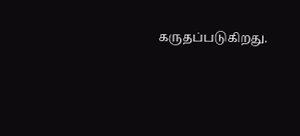கருதப்படுகிறது.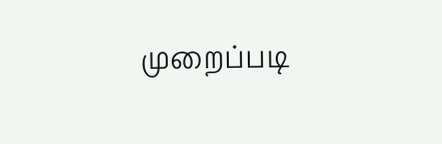முறைப்படி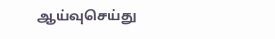ஆய்வுசெய்து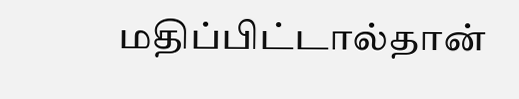மதிப்பிட்டால்தான்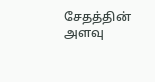சேதத்தின் அளவு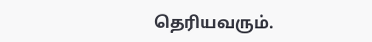தெரியவரும்.